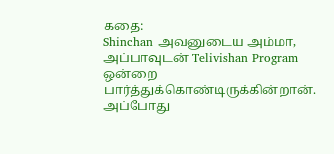கதை:
Shinchan அவனுடைய அம்மா, அப்பாவுடன் Telivishan Program ஒன்றை பார்த்துக்கொண்டிருக்கின்றான். அப்போது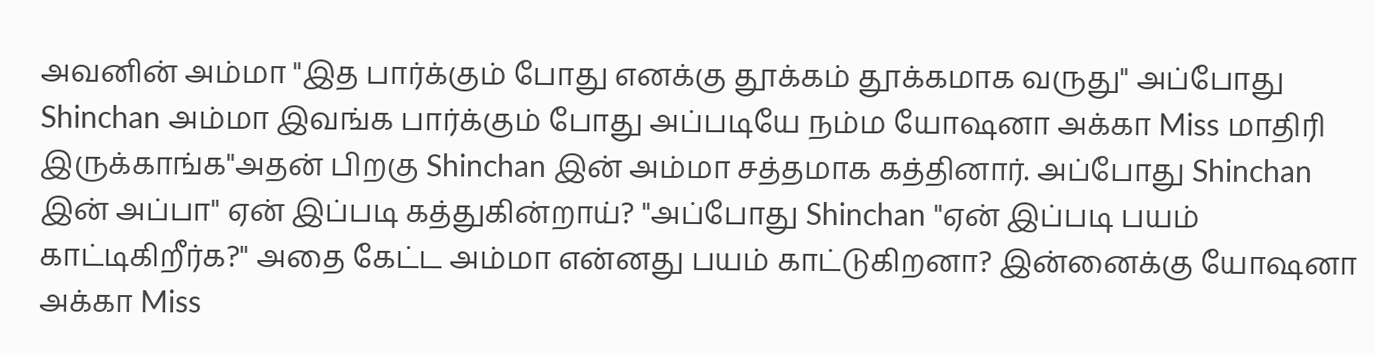அவனின் அம்மா "இத பார்க்கும் போது எனக்கு தூக்கம் தூக்கமாக வருது" அப்போது Shinchan அம்மா இவங்க பார்க்கும் போது அப்படியே நம்ம யோஷனா அக்கா Miss மாதிரி இருக்காங்க"அதன் பிறகு Shinchan இன் அம்மா சத்தமாக கத்தினார். அப்போது Shinchan இன் அப்பா" ஏன் இப்படி கத்துகின்றாய்? "அப்போது Shinchan "ஏன் இப்படி பயம் காட்டிகிறீர்க?" அதை கேட்ட அம்மா என்னது பயம் காட்டுகிறனா? இன்னைக்கு யோஷனா அக்கா Miss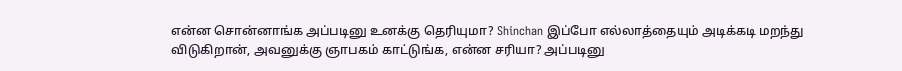என்ன சொன்னாங்க அப்படினு உனக்கு தெரியுமா? Shinchan இப்போ எல்லாத்தையும் அடிக்கடி மறந்து விடுகிறான், அவனுக்கு ஞாபகம் காட்டுங்க, என்ன சரியா? அப்படினு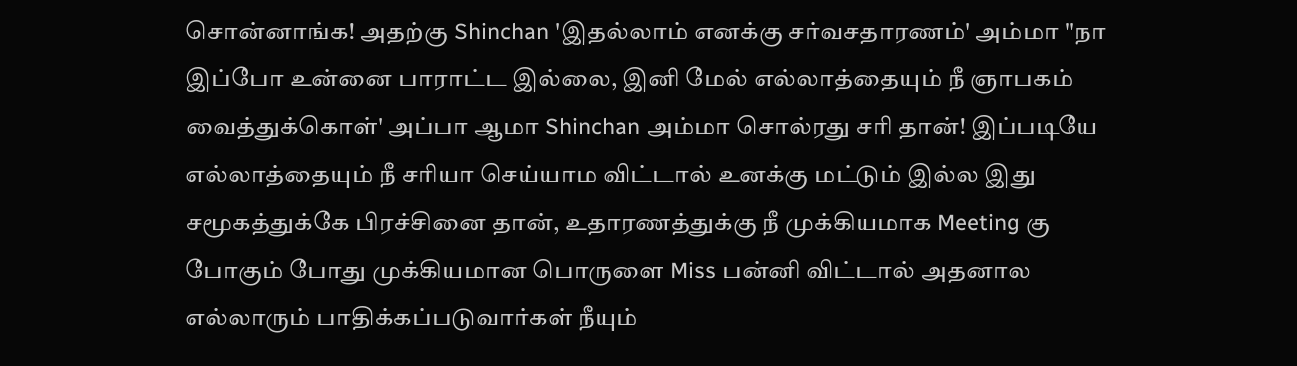சொன்னாங்க! அதற்கு Shinchan 'இதல்லாம் எனக்கு சர்வசதாரணம்' அம்மா "நா இப்போ உன்னை பாராட்ட இல்லை, இனி மேல் எல்லாத்தையும் நீ ஞாபகம் வைத்துக்கொள்' அப்பா ஆமா Shinchan அம்மா சொல்ரது சரி தான்! இப்படியே எல்லாத்தையும் நீ சரியா செய்யாம விட்டால் உனக்கு மட்டும் இல்ல இது சமூகத்துக்கே பிரச்சினை தான், உதாரணத்துக்கு நீ முக்கியமாக Meeting கு போகும் போது முக்கியமான பொருளை Miss பன்னி விட்டால் அதனால எல்லாரும் பாதிக்கப்படுவார்கள் நீயும்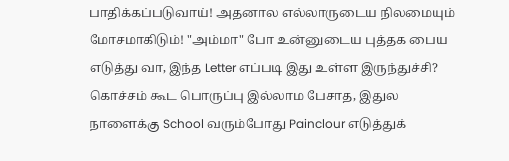பாதிக்கப்படுவாய்! அதனால எல்லாருடைய நிலமையும் மோசமாகிடும்! "அம்மா" போ உன்னுடைய புத்தக பைய எடுத்து வா, இந்த Letter எப்படி இது உள்ள இருந்துச்சி? கொச்சம் கூட பொருப்பு இல்லாம பேசாத, இதுல நாளைக்கு School வரும்போது Painclour எடுத்துக்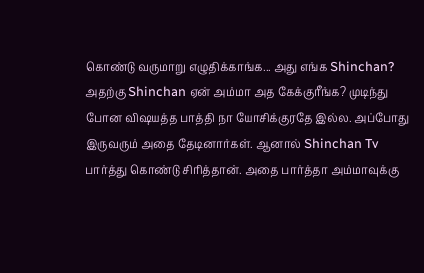கொண்டு வருமாறு எழுதிக்காங்க... அது எங்க Shinchan? அதற்கு Shinchan ஏன் அம்மா அத கேக்குரீங்க? முடிந்து போன விஷயத்த பாத்தி நா யோசிக்குரதே இல்ல. அப்போது இருவரும் அதை தேடினார்கள். ஆனால் Shinchan Tv பார்த்து கொண்டு சிரித்தான். அதை பார்த்தா அம்மாவுக்கு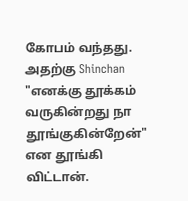கோபம் வந்தது.
அதற்கு Shinchan "எனக்கு தூக்கம் வருகின்றது நா தூங்குகின்றேன்" என தூங்கி விட்டான்.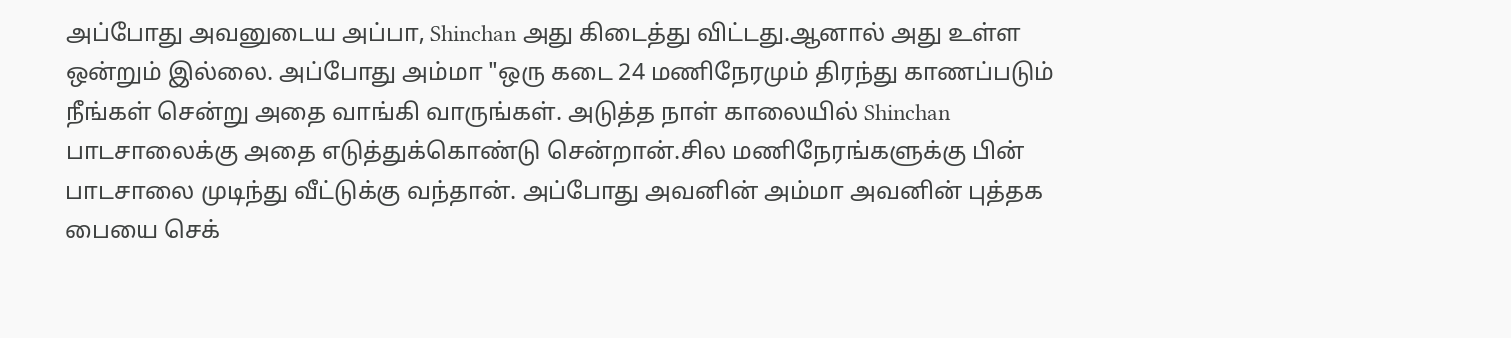அப்போது அவனுடைய அப்பா, Shinchan அது கிடைத்து விட்டது.ஆனால் அது உள்ள ஒன்றும் இல்லை. அப்போது அம்மா "ஒரு கடை 24 மணிநேரமும் திரந்து காணப்படும் நீங்கள் சென்று அதை வாங்கி வாருங்கள். அடுத்த நாள் காலையில் Shinchan பாடசாலைக்கு அதை எடுத்துக்கொண்டு சென்றான்.சில மணிநேரங்களுக்கு பின் பாடசாலை முடிந்து வீட்டுக்கு வந்தான். அப்போது அவனின் அம்மா அவனின் புத்தக பையை செக்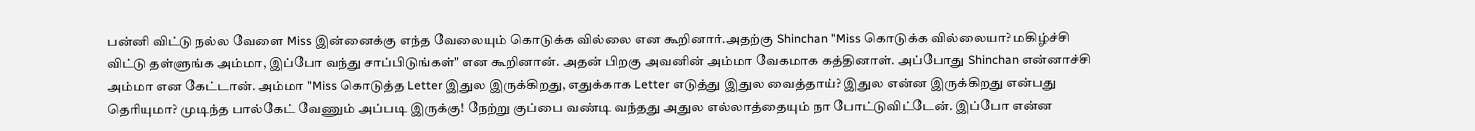பன்னி விட்டு நல்ல வேளை Miss இன்னைக்கு எந்த வேலையும் கொடுக்க வில்லை என கூறினார்.அதற்கு Shinchan "Miss கொடுக்க வில்லையா? மகிழ்ச்சி விட்டு தள்ளுங்க அம்மா, இப்போ வந்து சாப்பிடுங்கள்" என கூறினான். அதன் பிறகு அவனின் அம்மா வேகமாக கத்தினாள். அப்போது Shinchan என்னாச்சி அம்மா என கேட்டான். அம்மா "Miss கொடுத்த Letter இதுல இருக்கிறது, எதுக்காக Letter எடுத்து இதுல வைத்தாய்? இதுல என்ன இருக்கிறது என்பது தெரியுமா? முடிந்த பால்கேட் வேணும் அப்படி இருக்கு! நேற்று குப்பை வண்டி வந்தது அதுல எல்லாத்தையும் நா போட்டுவிட்டேன். இப்போ என்ன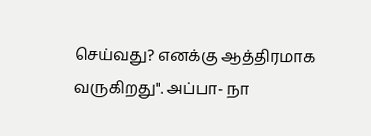செய்வது? எனக்கு ஆத்திரமாக வருகிறது". அப்பா- நா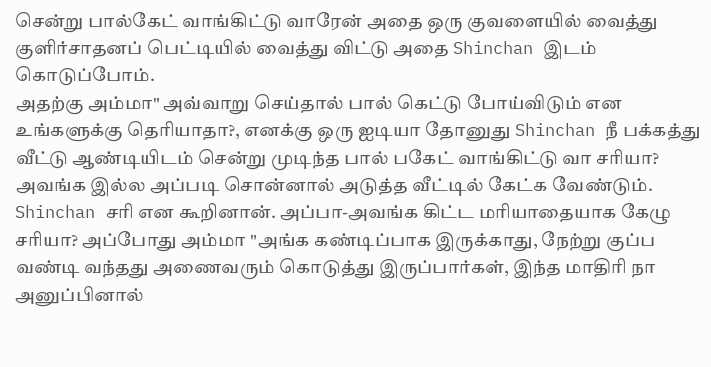சென்று பால்கேட் வாங்கிட்டு வாரேன் அதை ஒரு குவளையில் வைத்து குளிர்சாதனப் பெட்டியில் வைத்து விட்டு அதை Shinchan இடம் கொடுப்போம்.
அதற்கு அம்மா" அவ்வாறு செய்தால் பால் கெட்டு போய்விடும் என உங்களுக்கு தெரியாதா?, எனக்கு ஒரு ஐடியா தோனுது Shinchan நீ பக்கத்து வீட்டு ஆண்டியிடம் சென்று முடிந்த பால் பகேட் வாங்கிட்டு வா சரியா? அவங்க இல்ல அப்படி சொன்னால் அடுத்த வீட்டில் கேட்க வேண்டும். Shinchan சரி என கூறினான். அப்பா-அவங்க கிட்ட மரியாதையாக கேழு சரியா? அப்போது அம்மா "அங்க கண்டிப்பாக இருக்காது, நேற்று குப்ப வண்டி வந்தது அணைவரும் கொடுத்து இருப்பார்கள், இந்த மாதிரி நா அனுப்பினால்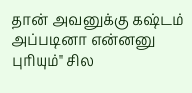தான் அவனுக்கு கஷ்டம் அப்படினா என்னனு புரியும்" சில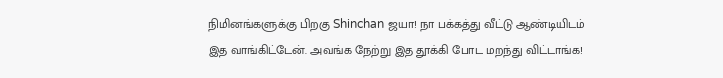நிமினங்களுக்கு பிறகு Shinchan ஜயா! நா பக்கத்து வீட்டு ஆண்டியிடம் இத வாங்கிட்டேன். அவங்க நேற்று இத தூக்கி போட மறந்து விட்டாங்க!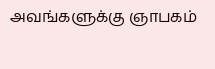அவங்களுக்கு ஞாபகம்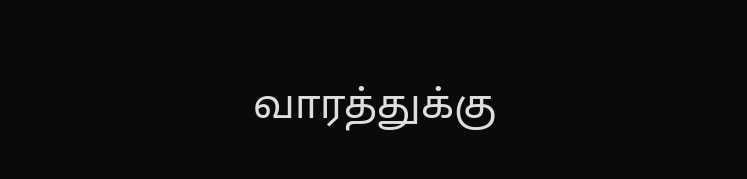வாரத்துக்கு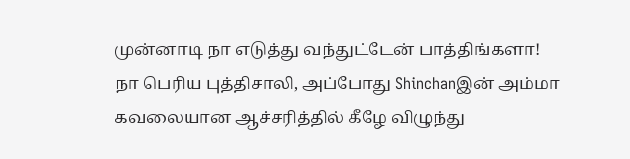முன்னாடி நா எடுத்து வந்துட்டேன் பாத்திங்களா! நா பெரிய புத்திசாலி, அப்போது Shinchanஇன் அம்மா கவலையான ஆச்சரித்தில் கீழே விழுந்து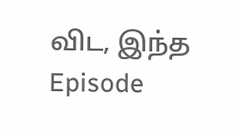விட, இந்த Episode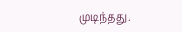முடிந்தது.